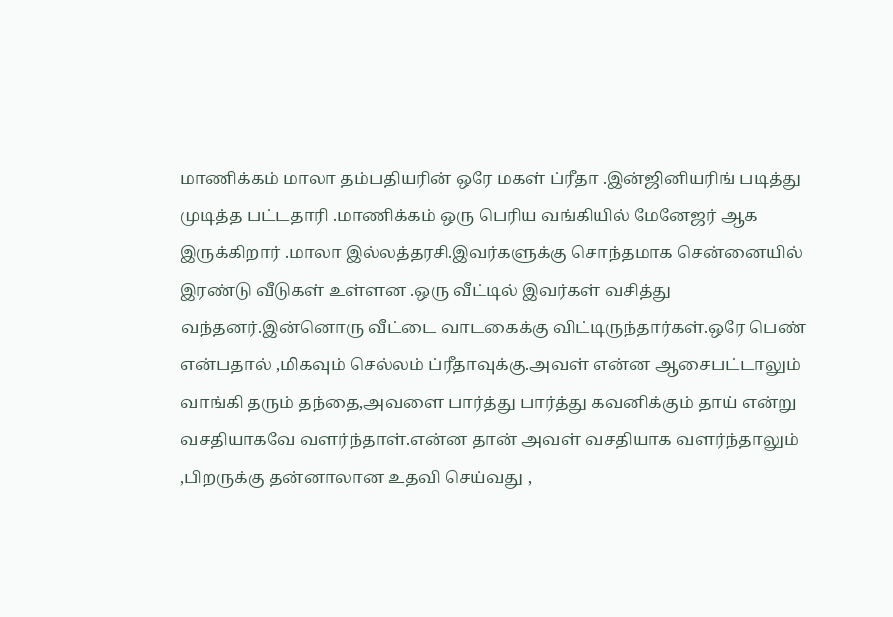மாணிக்கம் மாலா தம்பதியரின் ஒரே மகள் ப்ரீதா .இன்ஜினியரிங் படித்து முடித்த பட்டதாரி .மாணிக்கம் ஒரு பெரிய வங்கியில் மேனேஜர் ஆக இருக்கிறார் .மாலா இல்லத்தரசி.இவர்களுக்கு சொந்தமாக சென்னையில் இரண்டு வீடுகள் உள்ளன .ஒரு வீட்டில் இவர்கள் வசித்து வந்தனர்.இன்னொரு வீட்டை வாடகைக்கு விட்டிருந்தார்கள்.ஒரே பெண் என்பதால் ,மிகவும் செல்லம் ப்ரீதாவுக்கு.அவள் என்ன ஆசைபட்டாலும் வாங்கி தரும் தந்தை,அவளை பார்த்து பார்த்து கவனிக்கும் தாய் என்று வசதியாகவே வளர்ந்தாள்.என்ன தான் அவள் வசதியாக வளர்ந்தாலும் ,பிறருக்கு தன்னாலான உதவி செய்வது ,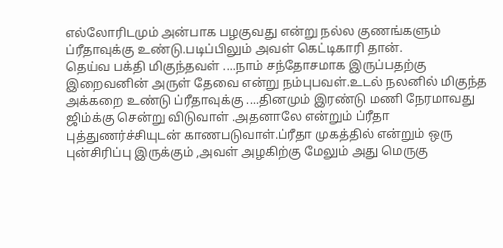எல்லோரிடமும் அன்பாக பழகுவது என்று நல்ல குணங்களும் ப்ரீதாவுக்கு உண்டு.படிப்பிலும் அவள் கெட்டிகாரி தான்.
தெய்வ பக்தி மிகுந்தவள் ....நாம் சந்தோசமாக இருப்பதற்கு இறைவனின் அருள் தேவை என்று நம்புபவள்.உடல் நலனில் மிகுந்த அக்கறை உண்டு ப்ரீதாவுக்கு ....தினமும் இரண்டு மணி நேரமாவது ஜிம்க்கு சென்று விடுவாள் .அதனாலே என்றும் ப்ரீதா புத்துணர்ச்சியுடன் காணபடுவாள்.ப்ரீதா முகத்தில் என்றும் ஒரு புன்சிரிப்பு இருக்கும் ,அவள் அழகிற்கு மேலும் அது மெருகு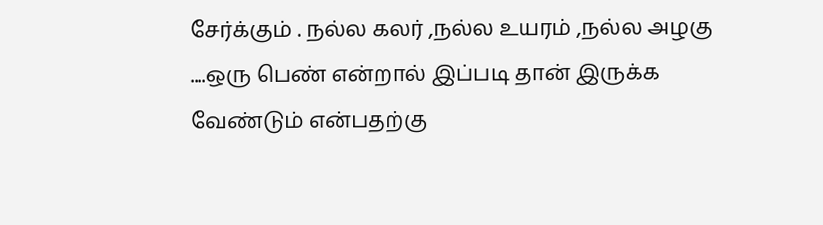சேர்க்கும் . நல்ல கலர் ,நல்ல உயரம் ,நல்ல அழகு ....ஒரு பெண் என்றால் இப்படி தான் இருக்க வேண்டும் என்பதற்கு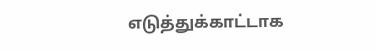எடுத்துக்காட்டாக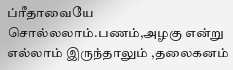ப்ரீதாவையே சொல்லலாம்.பணம்,அழகு என்று எல்லாம் இருந்தாலும் ,தலைகனம்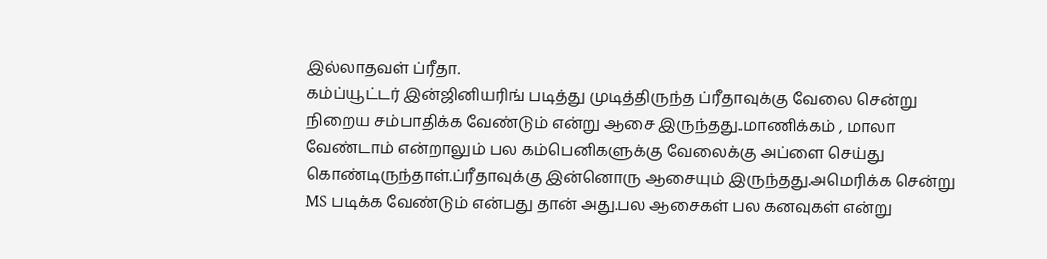இல்லாதவள் ப்ரீதா.
கம்ப்யூட்டர் இன்ஜினியரிங் படித்து முடித்திருந்த ப்ரீதாவுக்கு வேலை சென்று நிறைய சம்பாதிக்க வேண்டும் என்று ஆசை இருந்தது..மாணிக்கம் , மாலா வேண்டாம் என்றாலும் பல கம்பெனிகளுக்கு வேலைக்கு அப்ளை செய்து கொண்டிருந்தாள்.ப்ரீதாவுக்கு இன்னொரு ஆசையும் இருந்தது.அமெரிக்க சென்று MS படிக்க வேண்டும் என்பது தான் அது.பல ஆசைகள் பல கனவுகள் என்று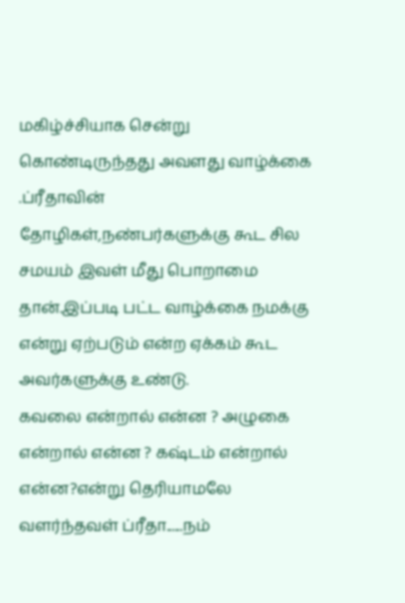மகிழ்ச்சியாக சென்று கொண்டிருந்தது அவளது வாழ்க்கை .ப்ரீதாவின் தோழிகள்,நண்பர்களுக்கு கூட சில சமயம் இவள் மீது பொறாமை தான்.இப்படி பட்ட வாழ்க்கை நமக்கு என்று ஏற்படும் என்ற ஏக்கம் கூட அவர்களுக்கு உண்டு.
கவலை என்றால் என்ன ? அழுகை என்றால் என்ன ? கஷ்டம் என்றால் என்ன?என்று தெரியாமலே வளர்ந்தவள் ப்ரீதா......நம்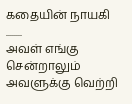கதையின் நாயகி ........
அவள் எங்கு சென்றாலும் அவளுக்கு வெற்றி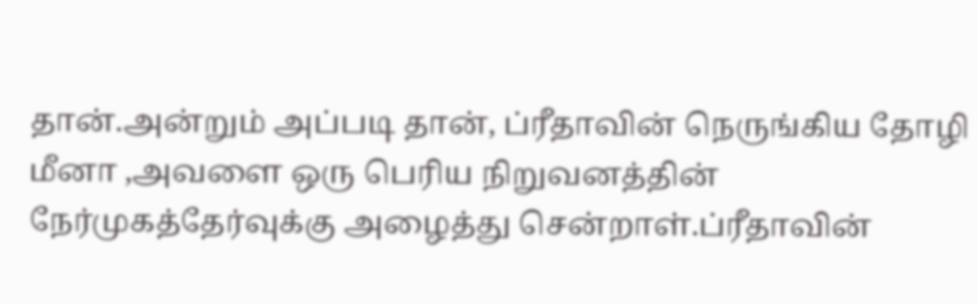தான்.அன்றும் அப்படி தான், ப்ரீதாவின் நெருங்கிய தோழி மீனா ,அவளை ஒரு பெரிய நிறுவனத்தின் நேர்முகத்தேர்வுக்கு அழைத்து சென்றாள்.ப்ரீதாவின்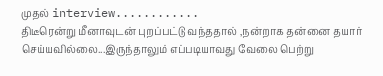முதல் interview............
திடீரென்று மீனாவுடன் புறப்பட்டு வந்ததால் ,நன்றாக தன்னை தயார் செய்யவில்லை...இருந்தாலும் எப்படியாவது வேலை பெற்று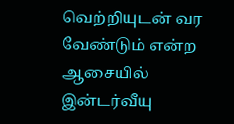வெற்றியுடன் வர வேண்டும் என்ற ஆசையில் இன்டர்வீயு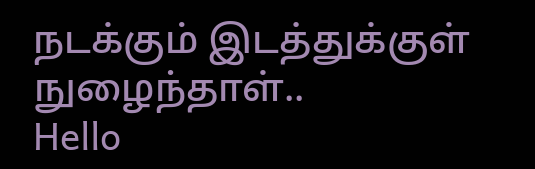நடக்கும் இடத்துக்குள் நுழைந்தாள்..
Hello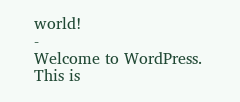world!
-
Welcome to WordPress. This is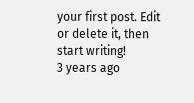your first post. Edit or delete it, then
start writing!
3 years ago